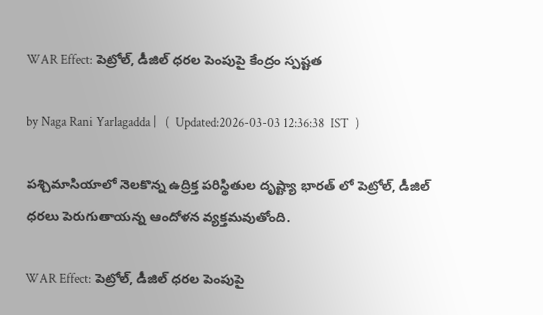WAR Effect: పెట్రోల్‌, డీజిల్‌ ధరల పెంపుపై కేంద్రం స్పష్టత

by Naga Rani Yarlagadda |   (  Updated:2026-03-03 12:36:38  IST  )

పశ్చిమాసియాలో నెలకొన్న ఉద్రిక్త పరిస్థితుల దృష్ట్యా భారత్ లో పెట్రోల్, డీజిల్ ధరలు పెరుగుతాయన్న ఆందోళన వ్యక్తమవుతోంది.

WAR Effect: పెట్రోల్‌, డీజిల్‌ ధరల పెంపుపై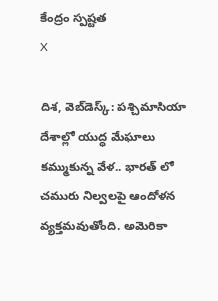కేంద్రం స్పష్టత
X

దిశ, వెబ్‌డెస్క్: పశ్చిమాసియా దేశాల్లో యుద్ధ మేఘాలు కమ్ముకున్న వేళ.. భారత్ లో చమురు నిల్వలపై ఆందోళన వ్యక్తమవుతోంది. అమెరికా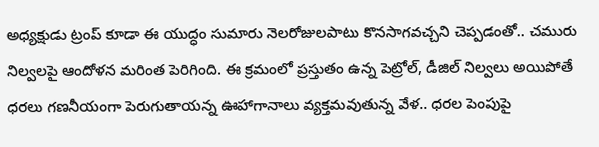అధ్యక్షుడు ట్రంప్ కూడా ఈ యుద్ధం సుమారు నెలరోజులపాటు కొనసాగవచ్చని చెప్పడంతో.. చమురు నిల్వలపై ఆందోళన మరింత పెరిగింది. ఈ క్రమంలో ప్రస్తుతం ఉన్న పెట్రోల్, డీజిల్ నిల్వలు అయిపోతే ధరలు గణనీయంగా పెరుగుతాయన్న ఊహాగానాలు వ్యక్తమవుతున్న వేళ.. ధరల పెంపుపై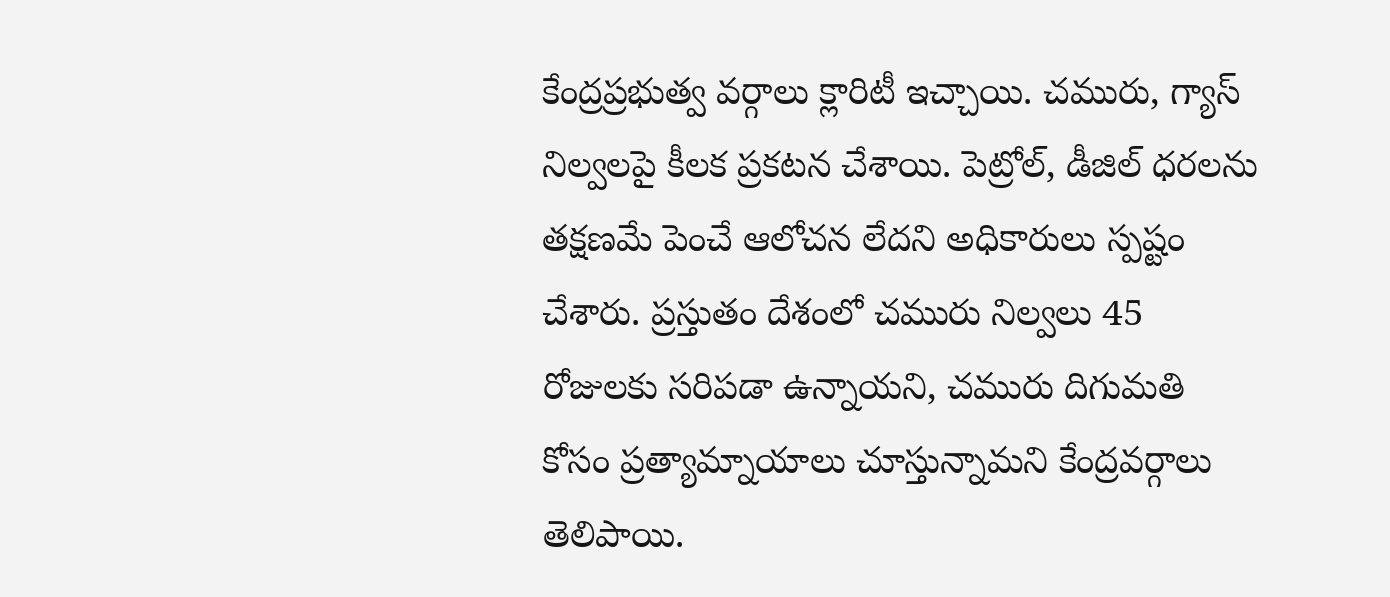కేంద్రప్రభుత్వ వర్గాలు క్లారిటీ ఇచ్చాయి. చమురు, గ్యాస్ నిల్వలపై కీలక ప్రకటన చేశాయి. పెట్రోల్, డీజిల్ ధరలను తక్షణమే పెంచే ఆలోచన లేదని అధికారులు స్పష్టం చేశారు. ప్రస్తుతం దేశంలో చమురు నిల్వలు 45 రోజులకు సరిపడా ఉన్నాయని, చమురు దిగుమతి కోసం ప్రత్యామ్నాయాలు చూస్తున్నామని కేంద్రవర్గాలు తెలిపాయి.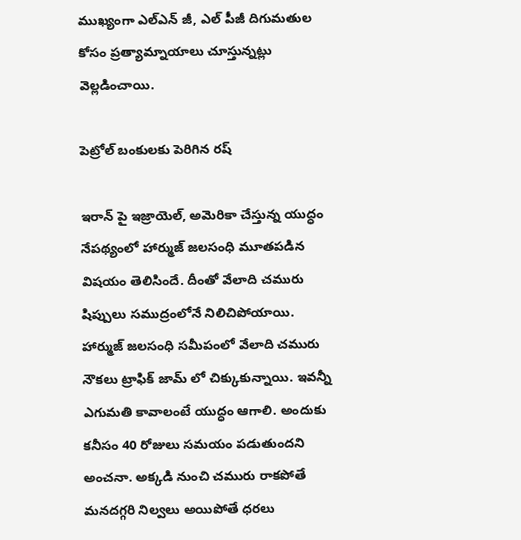ముఖ్యంగా ఎల్ఎన్ జీ, ఎల్ పీజీ దిగుమతుల కోసం ప్రత్యామ్నాయాలు చూస్తున్నట్లు వెల్లడించాయి.

పెట్రోల్ బంకులకు పెరిగిన రష్

ఇరాన్ పై ఇజ్రాయెల్, అమెరికా చేస్తున్న యుద్ధం నేపథ్యంలో హార్ముజ్ జలసంధి మూతపడిన విషయం తెలిసిందే. దీంతో వేలాది చమురు షిప్పులు సముద్రంలోనే నిలిచిపోయాయి. హార్ముజ్ జలసంధి సమీపంలో వేలాది చమురు నౌకలు ట్రాఫిక్ జామ్ లో చిక్కుకున్నాయి. ఇవన్నీ ఎగుమతి కావాలంటే యుద్ధం ఆగాలి. అందుకు కనీసం 40 రోజులు సమయం పడుతుందని అంచనా. అక్కడి నుంచి చమురు రాకపోతే మనదగ్గరి నిల్వలు అయిపోతే ధరలు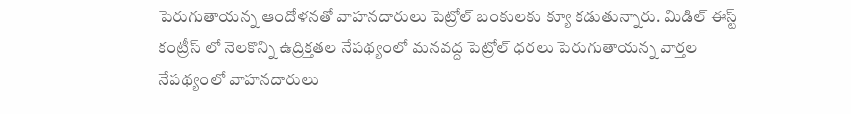పెరుగుతాయన్న ఆందోళనతో వాహనదారులు పెట్రోల్ బంకులకు క్యూ కడుతున్నారు. మిడిల్ ఈస్ట్ కంట్రీస్ లో నెలకొన్ని ఉద్రిక్తతల నేపథ్యంలో మనవద్ద పెట్రోల్ ధరలు పెరుగుతాయన్న వార్తల నేపథ్యంలో వాహనదారులు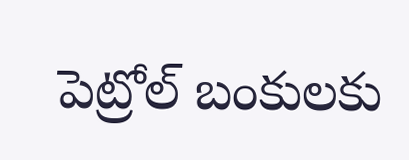పెట్రోల్ బంకులకు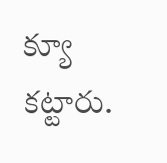క్యూ కట్టారు.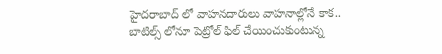హైదరాబాద్ లో వాహనదారులు వాహనాల్లోనే కాక.. బాటిల్స్ లోనూ పెట్రోల్ ఫిల్ చేయించుకుంటున్న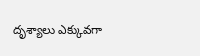దృశ్యాలు ఎక్కువగా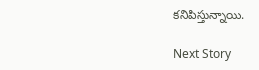కనిపిస్తున్నాయి.

Next Story